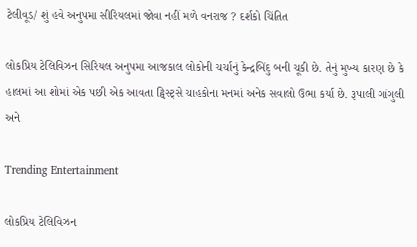ટેલીવૂડ/ શું હવે અનુપમા સીરિયલમાં જોવા નહીં મળે વનરાજ ? દર્શકો ચિંતિત

લોકપ્રિય ટેલિવિઝન સિરિયલ અનુપમા આજકાલ લોકોની ચર્ચાનું કેન્દ્રબિંદુ બની ચૂકી છે. તેનું મુખ્ય કારણ છે કે હાલમાં આ શોમાં એક પછી એક આવતા ટ્વિસ્ટ્સે ચાહકોના મનમાં અનેક સવાલો ઉભા કર્યા છે. રૂપાલી ગાંગુલી  અને

Trending Entertainment

લોકપ્રિય ટેલિવિઝન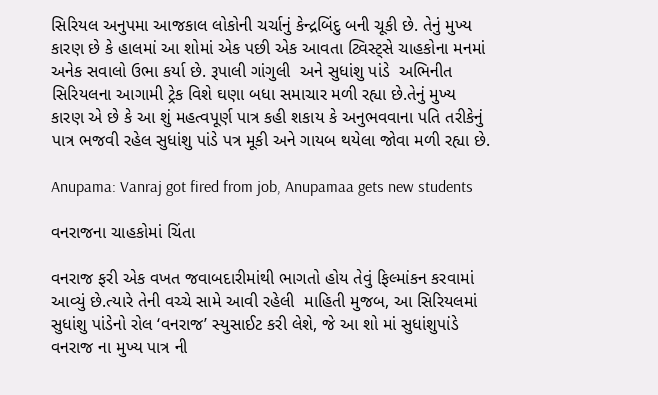સિરિયલ અનુપમા આજકાલ લોકોની ચર્ચાનું કેન્દ્રબિંદુ બની ચૂકી છે. તેનું મુખ્ય કારણ છે કે હાલમાં આ શોમાં એક પછી એક આવતા ટ્વિસ્ટ્સે ચાહકોના મનમાં અનેક સવાલો ઉભા કર્યા છે. રૂપાલી ગાંગુલી  અને સુધાંશુ પાંડે  અભિનીત સિરિયલના આગામી ટ્રેક વિશે ઘણા બધા સમાચાર મળી રહ્યા છે.તેનું મુખ્ય કારણ એ છે કે આ શું મહત્વપૂર્ણ પાત્ર કહી શકાય કે અનુભવવાના પતિ તરીકેનું પાત્ર ભજવી રહેલ સુધાંશુ પાંડે પત્ર મૂકી અને ગાયબ થયેલા જોવા મળી રહ્યા છે.

Anupama: Vanraj got fired from job, Anupamaa gets new students

વનરાજના ચાહકોમાં ચિંતા

વનરાજ ફરી એક વખત જવાબદારીમાંથી ભાગતો હોય તેવું ફિલ્માંકન કરવામાં આવ્યું છે.ત્યારે તેની વચ્ચે સામે આવી રહેલી  માહિતી મુજબ, આ સિરિયલમાં સુધાંશુ પાંડેનો રોલ ‘વનરાજ’ સ્યુસાઈટ કરી લેશે, જે આ શો માં સુધાંશુપાંડે વનરાજ ના મુખ્ય પાત્ર ની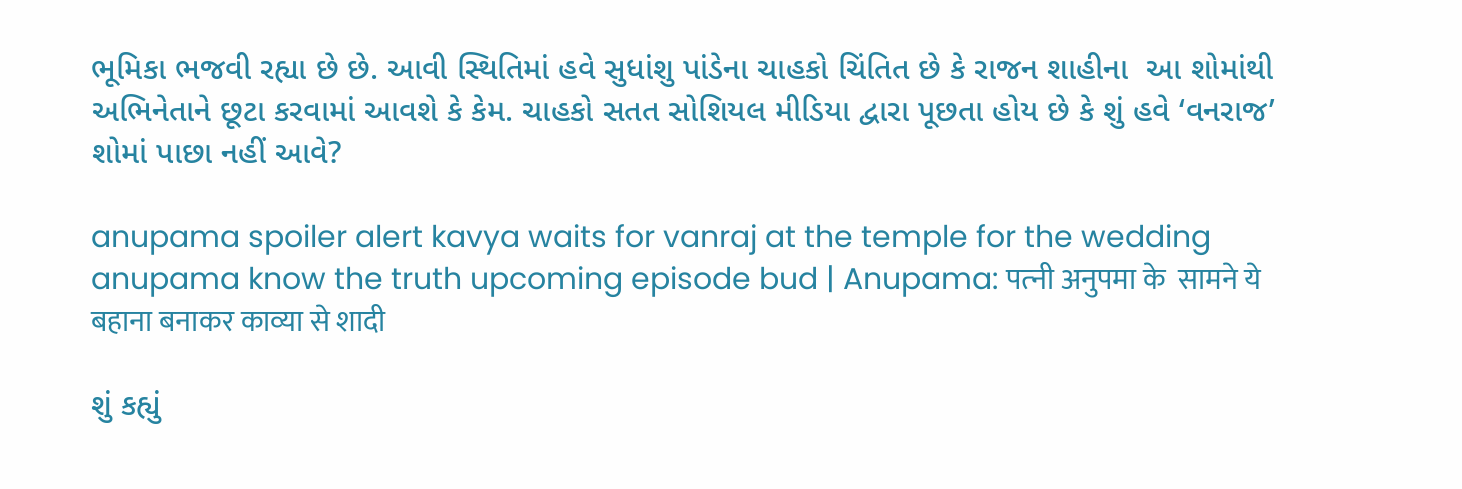ભૂમિકા ભજવી રહ્યા છે છે. આવી સ્થિતિમાં હવે સુધાંશુ પાંડેના ચાહકો ચિંતિત છે કે રાજન શાહીના  આ શોમાંથી અભિનેતાને છૂટા કરવામાં આવશે કે કેમ. ચાહકો સતત સોશિયલ મીડિયા દ્વારા પૂછતા હોય છે કે શું હવે ‘વનરાજ’ શોમાં પાછા નહીં આવે?

anupama spoiler alert kavya waits for vanraj at the temple for the wedding  anupama know the truth upcoming episode bud | Anupama: पत्‍नी अनुपमा के  सामने ये बहाना बनाकर काव्‍या से शादी

શું કહ્યું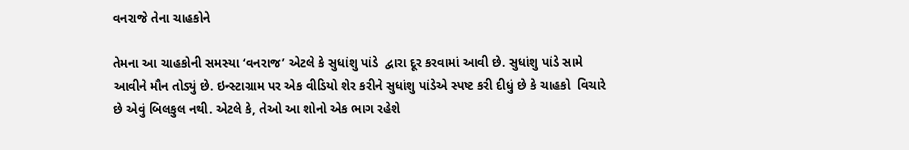વનરાજે તેના ચાહકોને

તેમના આ ચાહકોની સમસ્યા ‘વનરાજ’ એટલે કે સુધાંશુ પાંડે  દ્વારા દૂર કરવામાં આવી છે. સુધાંશુ પાંડે સામે આવીને મૌન તોડ્યું છે. ઇન્સ્ટાગ્રામ પર એક વીડિયો શેર કરીને સુધાંશુ પાંડેએ સ્પષ્ટ કરી દીધું છે કે ચાહકો  વિચારે છે એવું બિલકુલ નથી. એટલે કે, તેઓ આ શોનો એક ભાગ રહેશે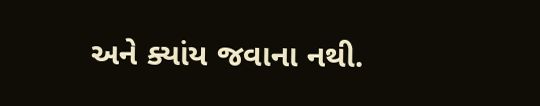અને ક્યાંય જવાના નથી.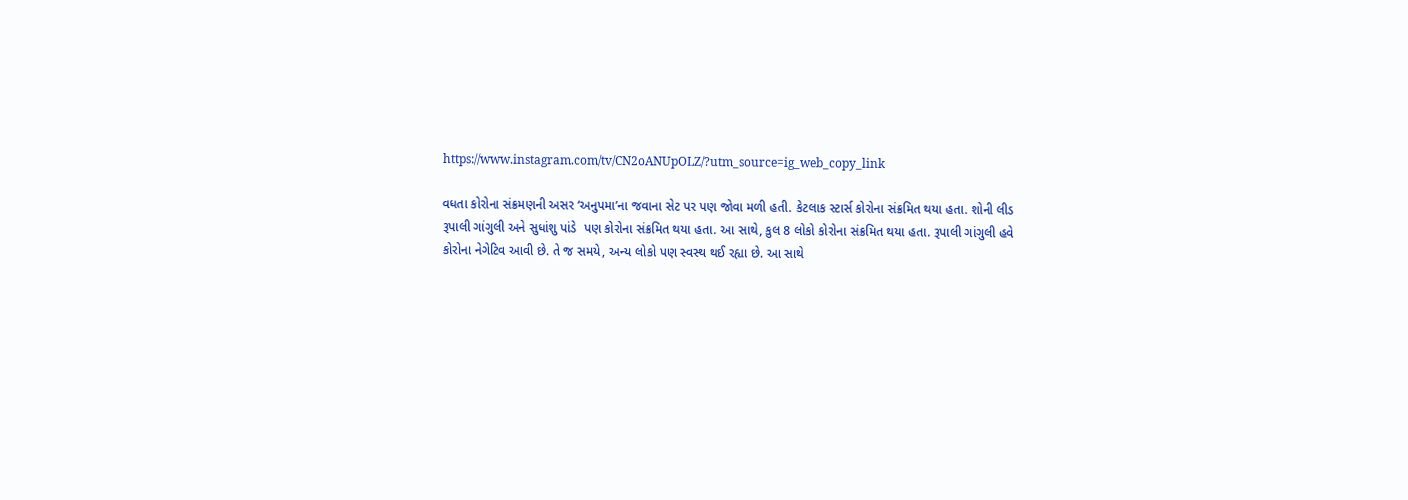https://www.instagram.com/tv/CN2oANUpOLZ/?utm_source=ig_web_copy_link

વધતા કોરોના સંક્રમણની અસર ‘અનુપમા’ના જવાના સેટ પર પણ જોવા મળી હતી. કેટલાક સ્ટાર્સ કોરોના સંક્રમિત થયા હતા. શોની લીડ રૂપાલી ગાંગુલી અને સુધાંશુ પાંડે  પણ કોરોના સંક્રમિત થયા હતા. આ સાથે, કુલ 8 લોકો કોરોના સંક્રમિત થયા હતા. રૂપાલી ગાંગુલી હવે કોરોના નેગેટિવ આવી છે. તે જ સમયે, અન્ય લોકો પણ સ્વસ્થ થઈ રહ્યા છે. આ સાથે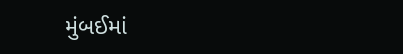મુંબઈમાં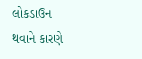લોકડાઉન થવાને કારણે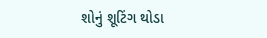શોનું શૂટિંગ થોડા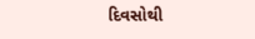દિવસોથી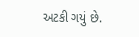અટકી ગયું છે.